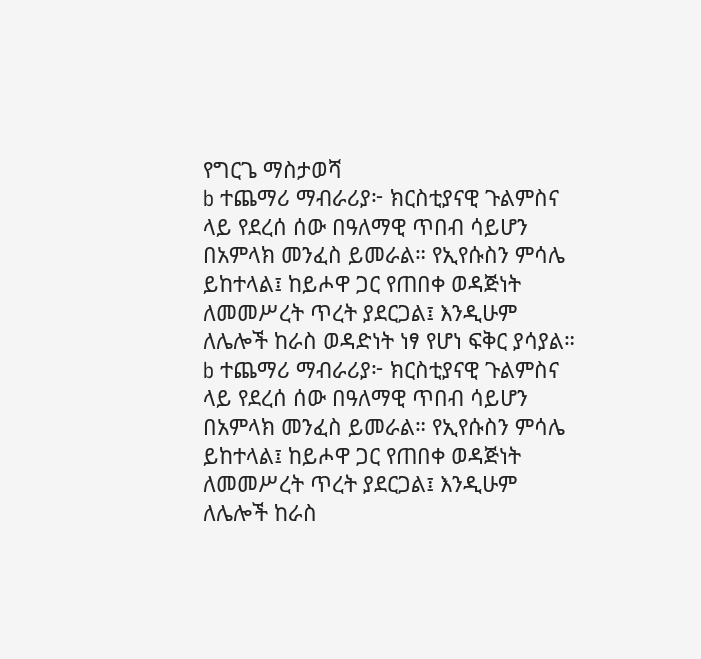የግርጌ ማስታወሻ
b ተጨማሪ ማብራሪያ፦ ክርስቲያናዊ ጉልምስና ላይ የደረሰ ሰው በዓለማዊ ጥበብ ሳይሆን በአምላክ መንፈስ ይመራል። የኢየሱስን ምሳሌ ይከተላል፤ ከይሖዋ ጋር የጠበቀ ወዳጅነት ለመመሥረት ጥረት ያደርጋል፤ እንዲሁም ለሌሎች ከራስ ወዳድነት ነፃ የሆነ ፍቅር ያሳያል።
b ተጨማሪ ማብራሪያ፦ ክርስቲያናዊ ጉልምስና ላይ የደረሰ ሰው በዓለማዊ ጥበብ ሳይሆን በአምላክ መንፈስ ይመራል። የኢየሱስን ምሳሌ ይከተላል፤ ከይሖዋ ጋር የጠበቀ ወዳጅነት ለመመሥረት ጥረት ያደርጋል፤ እንዲሁም ለሌሎች ከራስ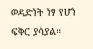ወዳድነት ነፃ የሆነ ፍቅር ያሳያል።